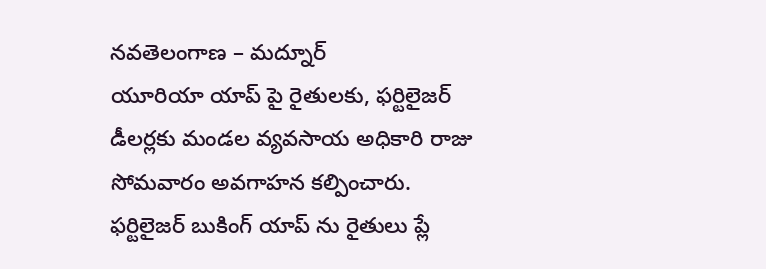నవతెలంగాణ – మద్నూర్
యూరియా యాప్ పై రైతులకు, ఫర్టిలైజర్ డీలర్లకు మండల వ్యవసాయ అధికారి రాజు సోమవారం అవగాహన కల్పించారు. ఫర్టిలైజర్ బుకింగ్ యాప్ ను రైతులు ప్లే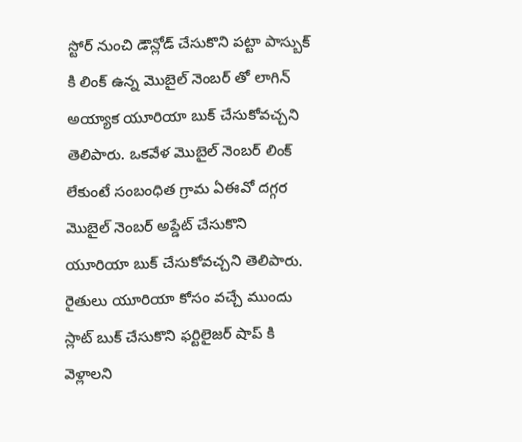స్టోర్ నుంచి డౌన్లోడ్ చేసుకొని పట్టా పాస్బుక్ కి లింక్ ఉన్న మొబైల్ నెంబర్ తో లాగిన్ అయ్యాక యూరియా బుక్ చేసుకోవచ్చని తెలిపారు. ఒకవేళ మొబైల్ నెంబర్ లింక్ లేకుంటే సంబంధిత గ్రామ ఏఈవో దగ్గర మొబైల్ నెంబర్ అప్డేట్ చేసుకొని యూరియా బుక్ చేసుకోవచ్చని తెలిపారు. రైతులు యూరియా కోసం వచ్చే ముందు స్లాట్ బుక్ చేసుకొని ఫర్టిలైజర్ షాప్ కి వెళ్లాలని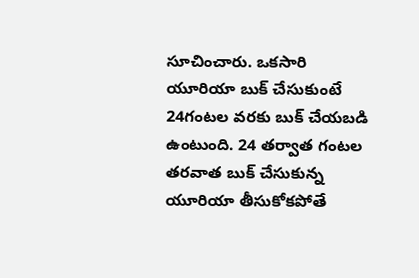సూచించారు. ఒకసారి యూరియా బుక్ చేసుకుంటే 24గంటల వరకు బుక్ చేయబడి ఉంటుంది. 24 తర్వాత గంటల తరవాత బుక్ చేసుకున్న యూరియా తీసుకోకపోతే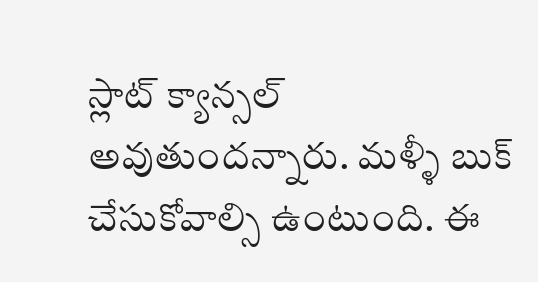స్లాట్ క్యాన్సల్ అవుతుందన్నారు. మళ్ళీ బుక్ చేసుకోవాల్సి ఉంటుంది. ఈ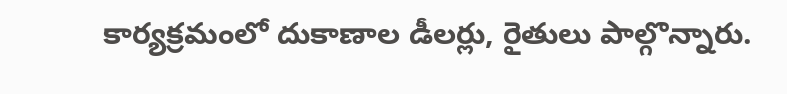కార్యక్రమంలో దుకాణాల డీలర్లు, రైతులు పాల్గొన్నారు.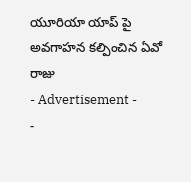యూరియా యాప్ పై అవగాహన కల్పించిన ఏవో రాజు
- Advertisement -
-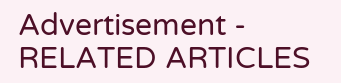Advertisement -
RELATED ARTICLES